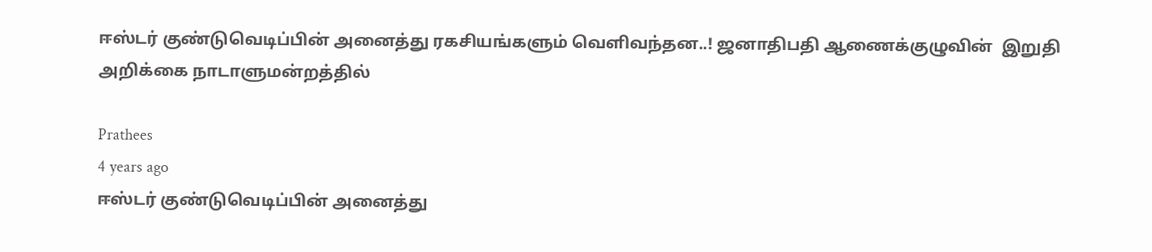ஈஸ்டர் குண்டுவெடிப்பின் அனைத்து ரகசியங்களும் வெளிவந்தன..! ஜனாதிபதி ஆணைக்குழுவின்  இறுதி அறிக்கை நாடாளுமன்றத்தில்

Prathees
4 years ago
ஈஸ்டர் குண்டுவெடிப்பின் அனைத்து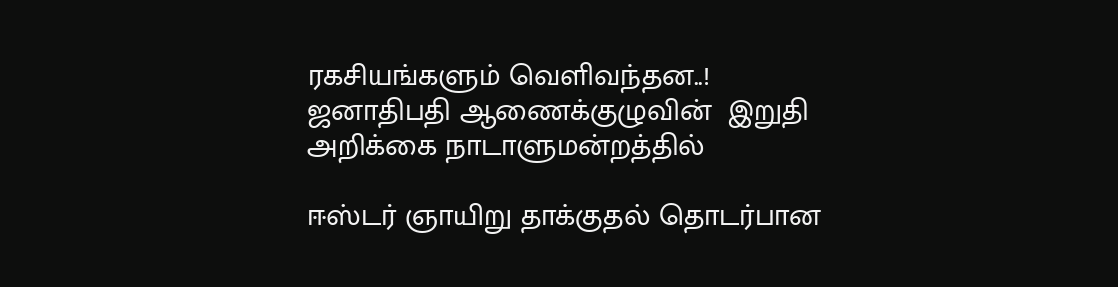ரகசியங்களும் வெளிவந்தன..! ஜனாதிபதி ஆணைக்குழுவின்  இறுதி அறிக்கை நாடாளுமன்றத்தில்

ஈஸ்டர் ஞாயிறு தாக்குதல் தொடர்பான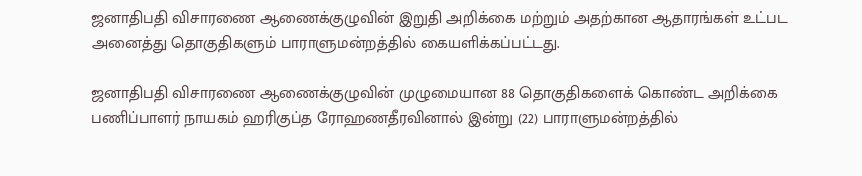ஜனாதிபதி விசாரணை ஆணைக்குழுவின் இறுதி அறிக்கை மற்றும் அதற்கான ஆதாரங்கள் உட்பட அனைத்து தொகுதிகளும் பாராளுமன்றத்தில் கையளிக்கப்பட்டது.

ஜனாதிபதி விசாரணை ஆணைக்குழுவின் முழுமையான 88 தொகுதிகளைக் கொண்ட அறிக்கை பணிப்பாளர் நாயகம் ஹரிகுப்த ரோஹணதீரவினால் இன்று (22) பாராளுமன்றத்தில்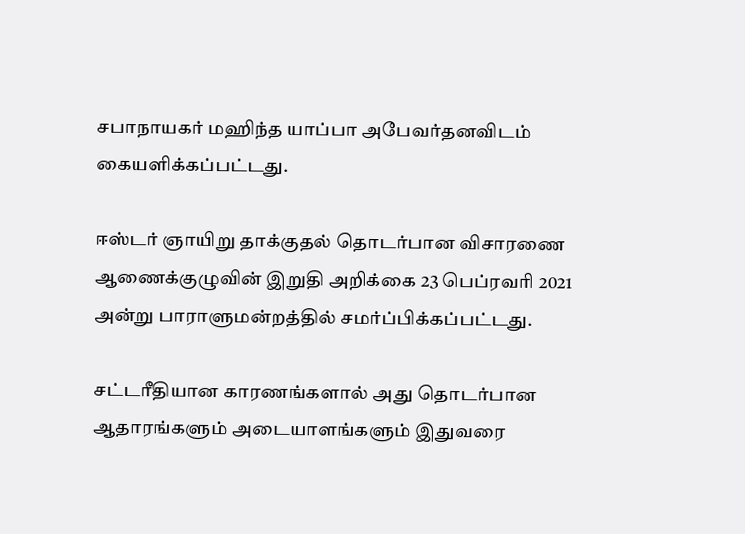சபாநாயகர் மஹிந்த யாப்பா அபேவர்தனவிடம் கையளிக்கப்பட்டது.

ஈஸ்டர் ஞாயிறு தாக்குதல் தொடர்பான விசாரணை ஆணைக்குழுவின் இறுதி அறிக்கை 23 பெப்ரவரி 2021 அன்று பாராளுமன்றத்தில் சமர்ப்பிக்கப்பட்டது.

சட்டரீதியான காரணங்களால் அது தொடர்பான ஆதாரங்களும் அடையாளங்களும் இதுவரை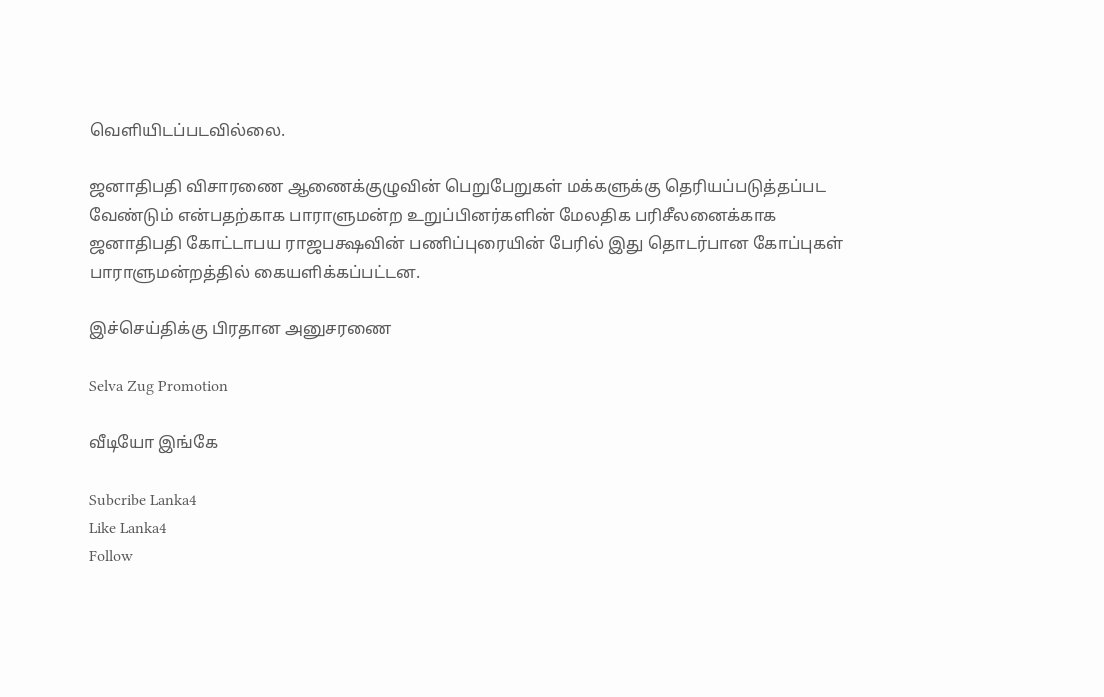வெளியிடப்படவில்லை.

ஜனாதிபதி விசாரணை ஆணைக்குழுவின் பெறுபேறுகள் மக்களுக்கு தெரியப்படுத்தப்பட வேண்டும் என்பதற்காக பாராளுமன்ற உறுப்பினர்களின் மேலதிக பரிசீலனைக்காக ஜனாதிபதி கோட்டாபய ராஜபக்ஷவின் பணிப்புரையின் பேரில் இது தொடர்பான கோப்புகள் பாராளுமன்றத்தில் கையளிக்கப்பட்டன.

இச்செய்திக்கு பிரதான அனுசரணை

Selva Zug Promotion

வீடியோ இங்கே

Subcribe Lanka4
Like Lanka4
Follow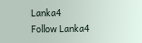Lanka4
Follow Lanka4